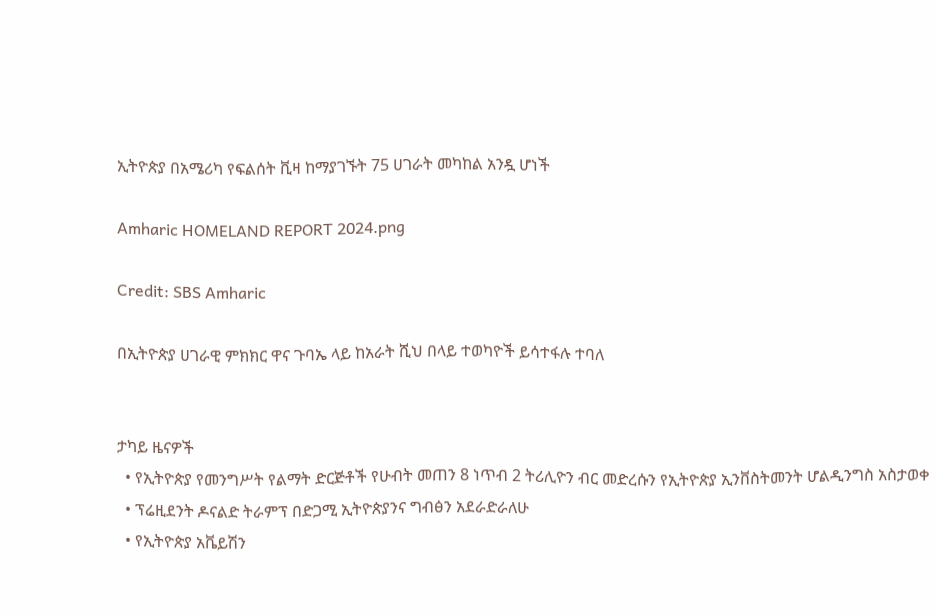ኢትዮጵያ በአሜሪካ የፍልሰት ቪዛ ከማያገኙት 75 ሀገራት መካከል አንዷ ሆነች

Amharic HOMELAND REPORT 2024.png

Credit: SBS Amharic

በኢትዮጵያ ሀገራዊ ምክክር ዋና ጉባኤ ላይ ከአራት ሺህ በላይ ተወካዮች ይሳተፋሉ ተባለ


ታካይ ዜናዎች
  • የኢትዮጵያ የመንግሥት የልማት ድርጅቶች የሁብት መጠን 8 ነጥብ 2 ትሪሊዮን ብር መድረሱን የኢትዮጵያ ኢንቨስትመንት ሆልዲንግስ አስታወቀ
  • ፕሬዚደንት ዶናልድ ትራምፕ በድጋሚ ኢትዮጵያንና ግብፅን አደራድራለሁ
  • የኢትዮጵያ አቬይሽን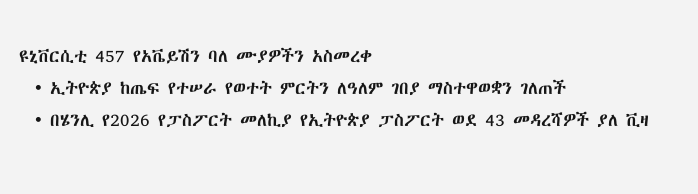ዩኒቨርሲቲ 457 የአቬይሽን ባለ ሙያዎችን አስመረቀ
  • ኢትዮጵያ ከጤፍ የተሠራ የወተት ምርትን ለዓለም ገበያ ማስተዋወቋን ገለጠች
  • በሄንሊ የ2026 የፓስፖርት መለኪያ የኢትዮጵያ ፓስፖርት ወደ 43 መዳረሻዎች ያለ ቪዛ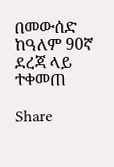በመውሰድ ከዓለም 90ኛ ደረጃ ላይ ተቀመጠ

Share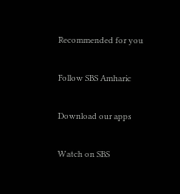Recommended for you

Follow SBS Amharic

Download our apps

Watch on SBS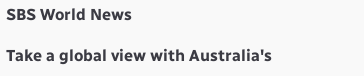SBS World News

Take a global view with Australia's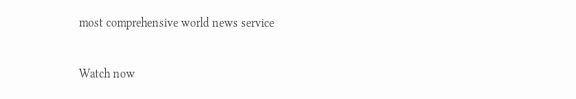most comprehensive world news service

Watch now